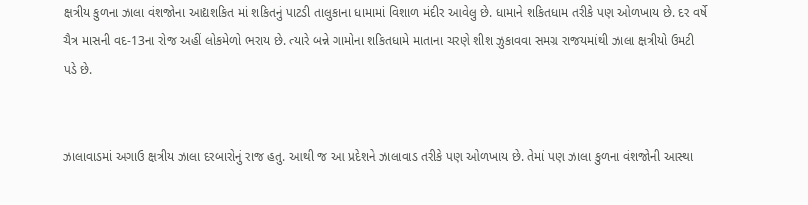ક્ષત્રીય કુળના ઝાલા વંશજોના આદ્યશકિત માં શકિતનું પાટડી તાલુકાના ધામામાં વિશાળ મંદીર આવેલુ છે. ધામાને શકિતધામ તરીકે પણ ઓળખાય છે. દર વર્ષે ચૈત્ર માસની વદ-13ના રોજ અહીં લોકમેળો ભરાય છે. ત્યારે બન્ને ગામોના શકિતધામે માતાના ચરણે શીશ ઝુકાવવા સમગ્ર રાજયમાંથી ઝાલા ક્ષત્રીયો ઉમટી પડે છે.


ઝાલાવાડમાં અગાઉ ક્ષત્રીય ઝાલા દરબારોનું રાજ હતુ. આથી જ આ પ્રદેશને ઝાલાવાડ તરીકે પણ ઓળખાય છે. તેમાં પણ ઝાલા કુળના વંશજોની આસ્થા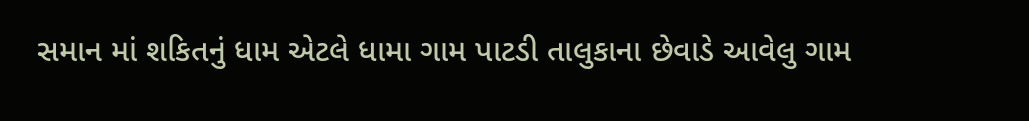સમાન માં શકિતનું ધામ એટલે ધામા ગામ પાટડી તાલુકાના છેવાડે આવેલુ ગામ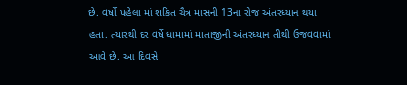છે. વર્ષો પહેલા માં શકિત ચૈત્ર માસની 13ના રોજ અંતરધ્યાન થયા હતા. ત્યારથી દર વર્ષે ધામામાં માતાજીની અંતરધ્યાન તીથી ઉજવવામાં આવે છે. આ દિવસે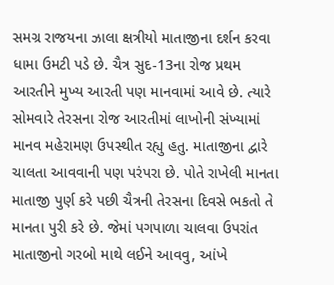સમગ્ર રાજયના ઝાલા ક્ષત્રીયો માતાજીના દર્શન કરવા ધામા ઉમટી પડે છે. ચૈત્ર સુદ-13ના રોજ પ્રથમ આરતીને મુખ્ય આરતી પણ માનવામાં આવે છે. ત્યારે સોમવારે તેરસના રોજ આરતીમાં લાખોની સંખ્યામાં માનવ મહેરામણ ઉપસ્થીત રહ્યુ હતુ. માતાજીના દ્વારે ચાલતા આવવાની પણ પરંપરા છે. પોતે રાખેલી માનતા માતાજી પુર્ણ કરે પછી ચૈત્રની તેરસના દિવસે ભકતો તે માનતા પુરી કરે છે. જેમાં પગપાળા ચાલવા ઉપરાંત માતાજીનો ગરબો માથે લઈને આવવુ, આંખે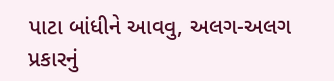પાટા બાંધીને આવવુ, અલગ-અલગ પ્રકારનું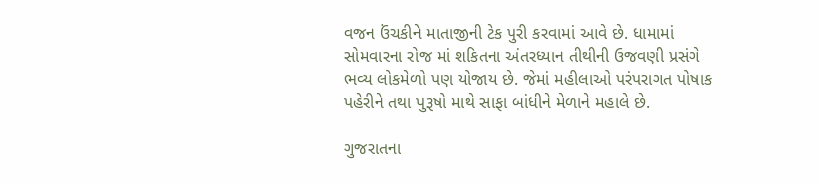વજન ઉંચકીને માતાજીની ટેક પુરી કરવામાં આવે છે. ધામામાં સોમવારના રોજ માં શકિતના અંતરધ્યાન તીથીની ઉજવણી પ્રસંગે ભવ્ય લોકમેળો પણ યોજાય છે. જેમાં મહીલાઓ પરંપરાગત પોષાક પહેરીને તથા પુરૂષો માથે સાફા બાંધીને મેળાને મહાલે છે.

ગુજરાતના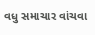વધુ સમાચાર વાંચવા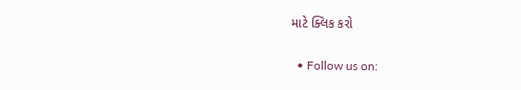માટે ક્લિક કરો


  • Follow us on: